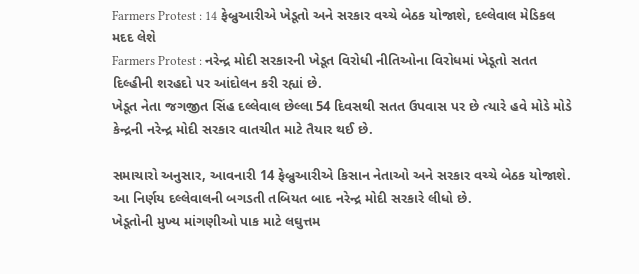Farmers Protest : 14 ફેબ્રુઆરીએ ખેડૂતો અને સરકાર વચ્ચે બેઠક યોજાશે, દલ્લેવાલ મેડિકલ મદદ લેશે
Farmers Protest : નરેન્દ્ર મોદી સરકારની ખેડૂત વિરોધી નીતિઓના વિરોધમાં ખેડૂતો સતત દિલ્હીની શરહદો પર આંદોલન કરી રહ્યાં છે.
ખેડૂત નેતા જગજીત સિંહ દલ્લેવાલ છેલ્લા 54 દિવસથી સતત ઉપવાસ પર છે ત્યારે હવે મોડે મોડે કેન્દ્રની નરેન્દ્ર મોદી સરકાર વાતચીત માટે તૈયાર થઈ છે.

સમાચારો અનુસાર, આવનારી 14 ફેબ્રુઆરીએ કિસાન નેતાઓ અને સરકાર વચ્ચે બેઠક યોજાશે. આ નિર્ણય દલ્લેવાલની બગડતી તબિયત બાદ નરેન્દ્ર મોદી સરકારે લીધો છે.
ખેડૂતોની મુખ્ય માંગણીઓ પાક માટે લઘુત્તમ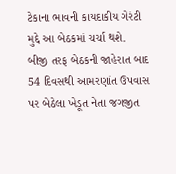ટેકાના ભાવની કાયદાકીય ગેરંટી મુદ્દે આ બેઠકમાં ચર્ચા થશે.
બીજી તરફ બેઠકની જાહેરાત બાદ 54 દિવસથી આમરણાંત ઉપવાસ પર બેઠેલા ખેડૂત નેતા જગજીત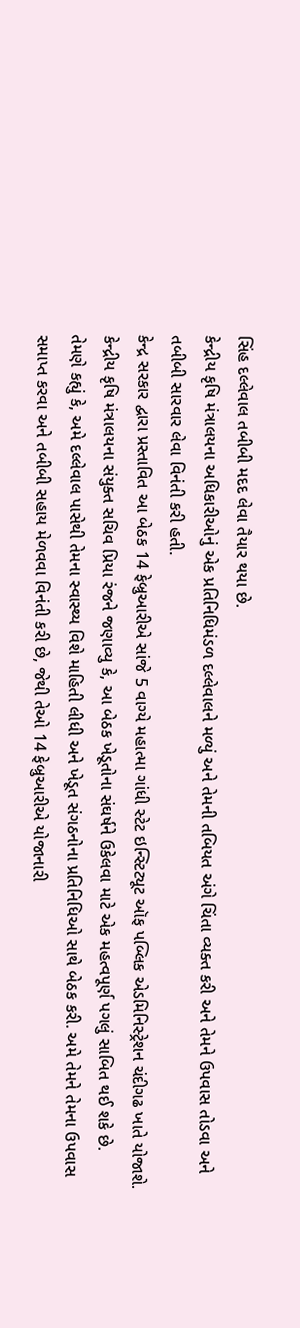સિંહ દલ્લેવાલ તબીબી મદદ લેવા તૈયાર થયા છે.
કેન્દ્રીય કૃષિ મંત્રાલયના અધિકારીઓનું એક પ્રતિનિધિમંડળ દલ્લેવાલને મળ્યું અને તેમની તબિયત અંગે ચિંતા વ્યક્ત કરી અને તેમને ઉપવાસ તોડવા અને તબીબી સારવાર લેવા વિનંતી કરી હતી.
કેન્દ્ર સરકાર દ્વારા પ્રસ્તાવિત આ બેઠક 14 ફેબ્રુઆરીએ સાંજે 5 વાગ્યે મહાત્મા ગાંધી સ્ટેટ ઇન્સ્ટિટ્યૂટ ઑફ પબ્લિક એડમિનિસ્ટ્રેશન ચંદીગઢ ખાતે યોજાશે. કેન્દ્રીય કૃષિ મંત્રાલયના સંયુક્ત સચિવ પ્રિયા રંજને જણાવ્યુ કે, આ બેઠક ખેડૂતોના સંઘર્ષને ઉકેલવા માટે એક મહત્વપૂર્ણ પગલું સાબિત થઈ શકે છે.
તેમણે કહ્યું કે, અમે દલ્લેવાલ પાસેથી તેમના સ્વાસ્થ્ય વિશે માહિતી લીધી અને ખેડૂત સંગઠનોના પ્રતિનિધિઓ સાથે બેઠક કરી. અમે તેમને તેમના ઉપવાસ સમાપ્ત કરવા અને તબીબી સહાય મેળવવા વિનંતી કરી છે, જેથી તેઓ 14 ફેબ્રુઆરીએ યોજાનારી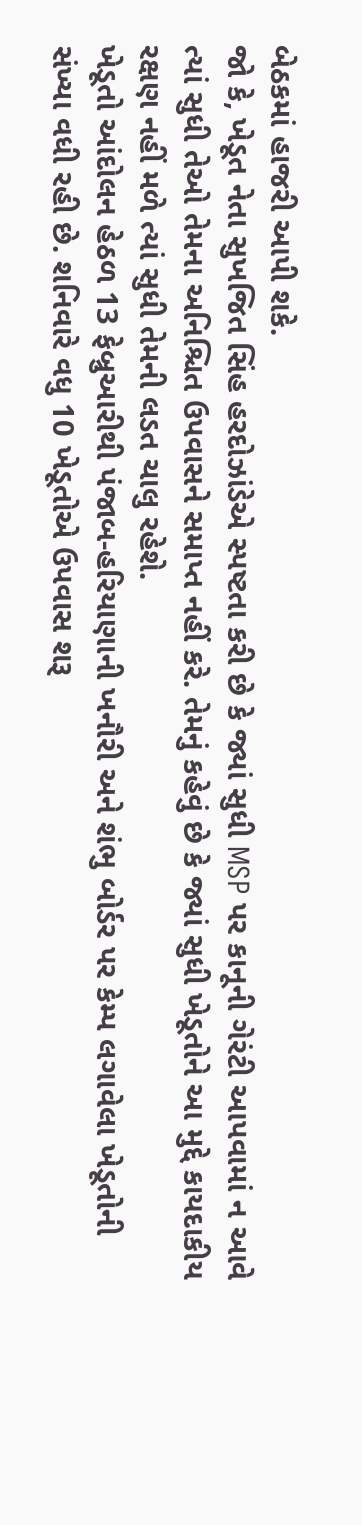બેઠકમાં હાજરી આપી શકે.
જો કે, ખેડૂત નેતા સુખજિત સિંહ હરદોઝાંડેએ સ્પષ્ટતા કરી છે કે જ્યાં સુધી MSP પર કાનૂની ગેરંટી આપવામાં ન આવે ત્યાં સુધી તેઓ તેમના અનિશ્ચિત ઉપવાસને સમાપ્ત નહીં કરે. તેમનું કહેવું છે કે જ્યાં સુધી ખેડૂતોને આ મુદ્દે કાયદાકીય રક્ષણ નહીં મળે ત્યાં સુધી તેમની લડત ચાલુ રહેશે.
ખેડૂતો આંદોલન હેઠળ 13 ફેબ્રુઆરીથી પંજાબ-હરિયાણાની ખનૌરી અને શંભુ બોર્ડર પર કેમ્પ લગાવેલા ખેડૂતોની સંખ્યા વધી રહી છે. શનિવારે વધુ 10 ખેડૂતોએ ઉપવાસ શરૂ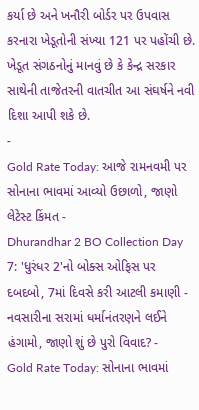કર્યા છે અને ખનૌરી બોર્ડર પર ઉપવાસ કરનારા ખેડૂતોની સંખ્યા 121 પર પહોંચી છે. ખેડૂત સંગઠનોનું માનવું છે કે કેન્દ્ર સરકાર સાથેની તાજેતરની વાતચીત આ સંઘર્ષને નવી દિશા આપી શકે છે.
-
Gold Rate Today: આજે રામનવમી પર સોનાના ભાવમાં આવ્યો ઉછાળો, જાણો લેટેસ્ટ કિંમત -
Dhurandhar 2 BO Collection Day 7: 'ધુરંધર 2'નો બોક્સ ઓફિસ પર દબદબો, 7માં દિવસે કરી આટલી કમાણી -
નવસારીના સરામાં ધર્માનંતરણને લઈને હંગામો, જાણો શું છે પુરો વિવાદ? -
Gold Rate Today: સોનાના ભાવમાં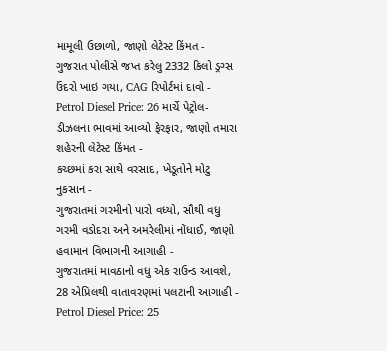મામૂલી ઉછાળો, જાણો લેટેસ્ટ કિંમત -
ગુજરાત પોલીસે જપ્ત કરેલુ 2332 કિલો ડ્રગ્સ ઉંદરો ખાઇ ગયા, CAG રિપોર્ટમાં દાવો -
Petrol Diesel Price: 26 માર્ચે પેટ્રોલ-ડીઝલના ભાવમાં આવ્યો ફેરફાર, જાણો તમારા શહેરની લેટેસ્ટ કિંમત -
કચ્છમાં કરા સાથે વરસાદ, ખેડૂતોને મોટુ નુકસાન -
ગુજરાતમાં ગરમીનો પારો વધ્યો, સૌથી વધુ ગરમી વડોદરા અને અમરેલીમાં નોંધાઈ, જાણો હવામાન વિભાગની આગાહી -
ગુજરાતમાં માવઠાનો વધુ એક રાઉન્ડ આવશે, 28 એપ્રિલથી વાતાવરણમાં પલટાની આગાહી -
Petrol Diesel Price: 25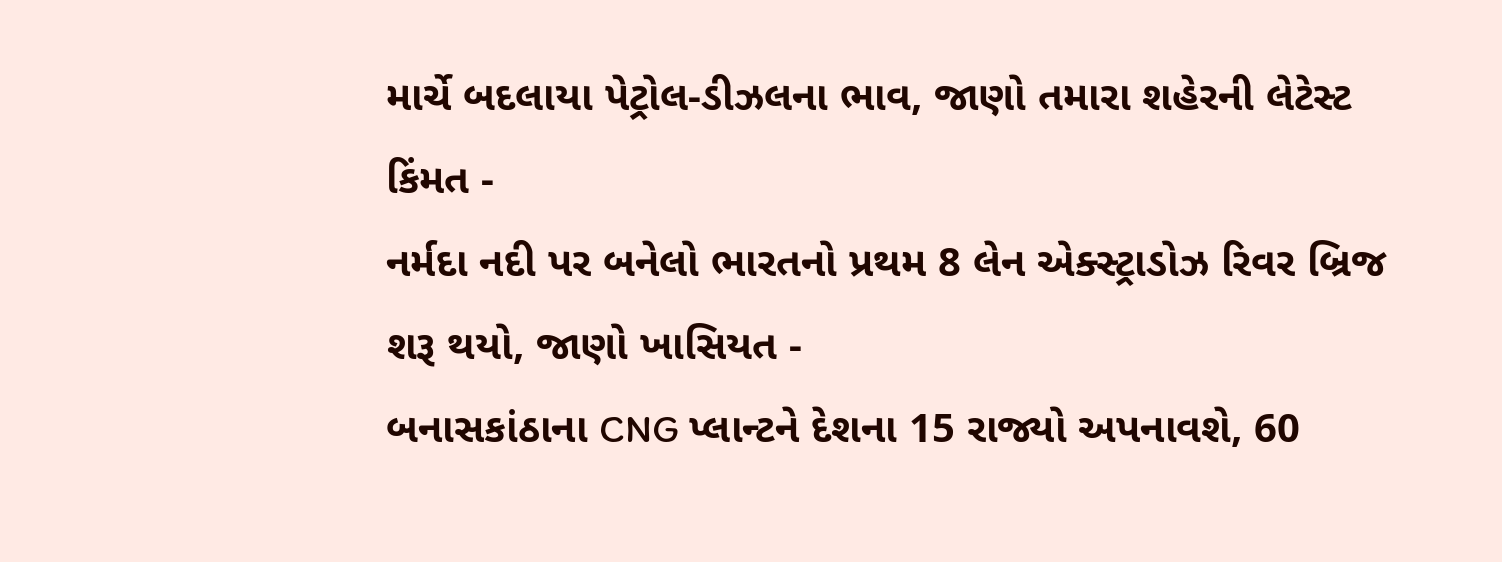માર્ચે બદલાયા પેટ્રોલ-ડીઝલના ભાવ, જાણો તમારા શહેરની લેટેસ્ટ કિંમત -
નર્મદા નદી પર બનેલો ભારતનો પ્રથમ 8 લેન એક્સ્ટ્રાડોઝ રિવર બ્રિજ શરૂ થયો, જાણો ખાસિયત -
બનાસકાંઠાના CNG પ્લાન્ટને દેશના 15 રાજ્યો અપનાવશે, 60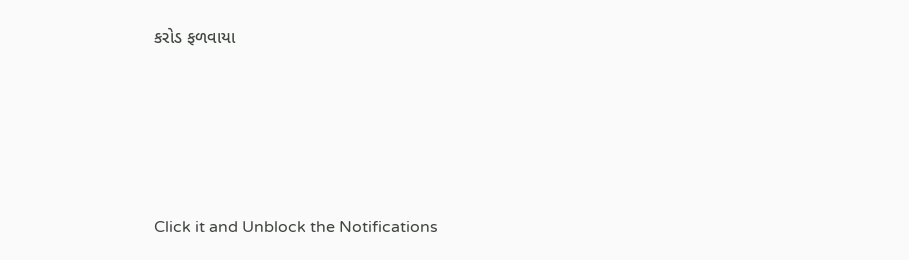કરોડ ફળવાયા








Click it and Unblock the Notifications